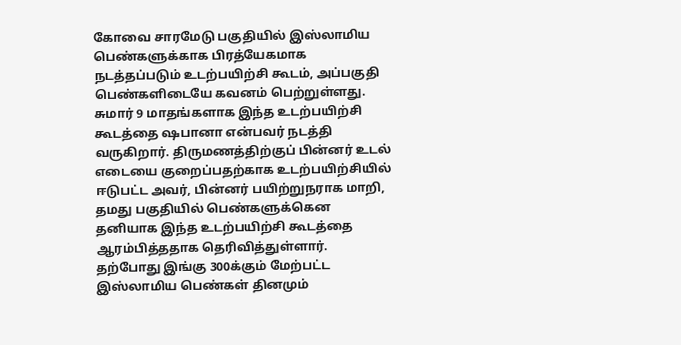கோவை சாரமேடு பகுதியில் இஸ்லாமிய பெண்களுக்காக பிரத்யேகமாக நடத்தப்படும் உடற்பயிற்சி கூடம், அப்பகுதி பெண்களிடையே கவனம் பெற்றுள்ளது.
சுமார் 9 மாதங்களாக இந்த உடற்பயிற்சி கூடத்தை ஷபானா என்பவர் நடத்தி வருகிறார். திருமணத்திற்குப் பின்னர் உடல் எடையை குறைப்பதற்காக உடற்பயிற்சியில் ஈடுபட்ட அவர், பின்னர் பயிற்றுநராக மாறி, தமது பகுதியில் பெண்களுக்கென தனியாக இந்த உடற்பயிற்சி கூடத்தை ஆரம்பித்ததாக தெரிவித்துள்ளார்.
தற்போது இங்கு 300க்கும் மேற்பட்ட இஸ்லாமிய பெண்கள் தினமும்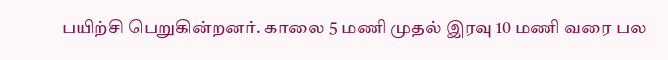பயிற்சி பெறுகின்றனர். காலை 5 மணி முதல் இரவு 10 மணி வரை பல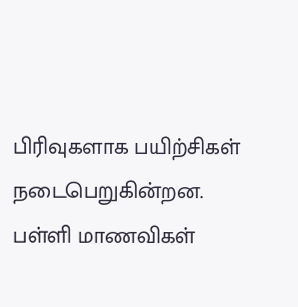பிரிவுகளாக பயிற்சிகள் நடைபெறுகின்றன. பள்ளி மாணவிகள்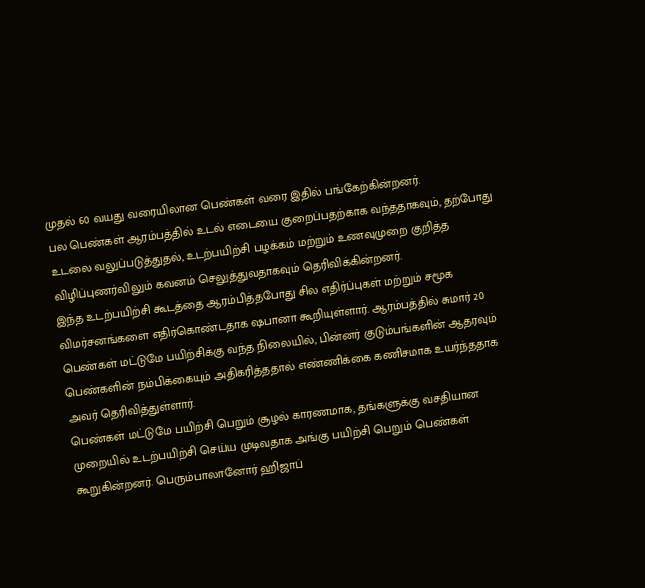முதல் 60 வயது வரையிலான பெண்கள் வரை இதில் பங்கேற்கின்றனர்.
பல பெண்கள் ஆரம்பத்தில் உடல் எடையை குறைப்பதற்காக வந்ததாகவும், தற்போது உடலை வலுப்படுத்துதல், உடற்பயிற்சி பழக்கம் மற்றும் உணவுமுறை குறித்த விழிப்புணர்விலும் கவனம் செலுத்துவதாகவும் தெரிவிக்கின்றனர்.
இந்த உடற்பயிற்சி கூடத்தை ஆரம்பித்தபோது சில எதிர்ப்புகள் மற்றும் சமூக விமர்சனங்களை எதிர்கொண்டதாக ஷபானா கூறியுள்ளார். ஆரம்பத்தில் சுமார் 20 பெண்கள் மட்டுமே பயிற்சிக்கு வந்த நிலையில், பின்னர் குடும்பங்களின் ஆதரவும் பெண்களின் நம்பிக்கையும் அதிகரித்ததால் எண்ணிக்கை கணிசமாக உயர்ந்ததாக அவர் தெரிவித்துள்ளார்.
பெண்கள் மட்டுமே பயிற்சி பெறும் சூழல் காரணமாக, தங்களுக்கு வசதியான முறையில் உடற்பயிற்சி செய்ய முடிவதாக அங்கு பயிற்சி பெறும் பெண்கள் கூறுகின்றனர். பெரும்பாலானோர் ஹிஜாப்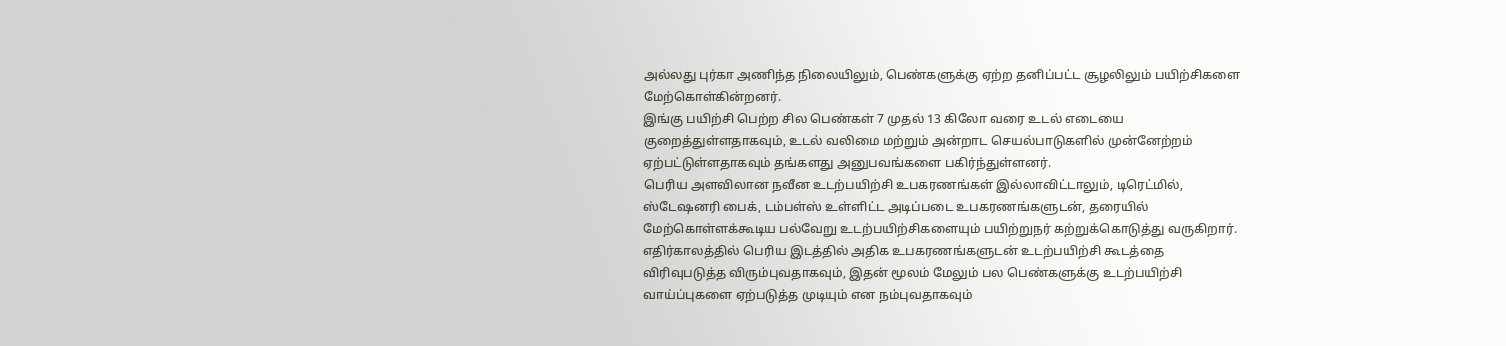அல்லது புர்கா அணிந்த நிலையிலும், பெண்களுக்கு ஏற்ற தனிப்பட்ட சூழலிலும் பயிற்சிகளை மேற்கொள்கின்றனர்.
இங்கு பயிற்சி பெற்ற சில பெண்கள் 7 முதல் 13 கிலோ வரை உடல் எடையை குறைத்துள்ளதாகவும், உடல் வலிமை மற்றும் அன்றாட செயல்பாடுகளில் முன்னேற்றம் ஏற்பட்டுள்ளதாகவும் தங்களது அனுபவங்களை பகிர்ந்துள்ளனர்.
பெரிய அளவிலான நவீன உடற்பயிற்சி உபகரணங்கள் இல்லாவிட்டாலும், டிரெட்மில், ஸ்டேஷனரி பைக், டம்பள்ஸ் உள்ளிட்ட அடிப்படை உபகரணங்களுடன், தரையில் மேற்கொள்ளக்கூடிய பல்வேறு உடற்பயிற்சிகளையும் பயிற்றுநர் கற்றுக்கொடுத்து வருகிறார்.
எதிர்காலத்தில் பெரிய இடத்தில் அதிக உபகரணங்களுடன் உடற்பயிற்சி கூடத்தை விரிவுபடுத்த விரும்புவதாகவும், இதன் மூலம் மேலும் பல பெண்களுக்கு உடற்பயிற்சி வாய்ப்புகளை ஏற்படுத்த முடியும் என நம்புவதாகவும்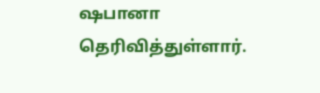ஷபானா தெரிவித்துள்ளார்.